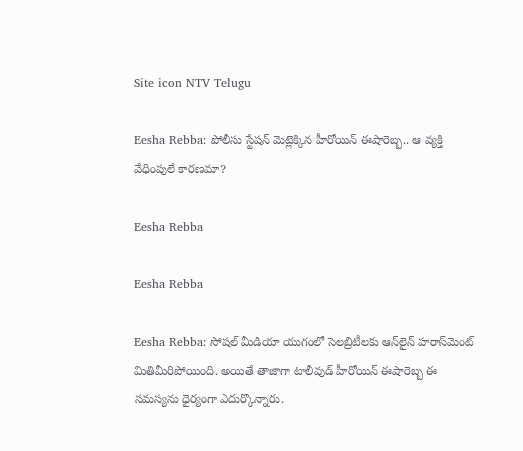Site icon NTV Telugu

Eesha Rebba: పోలీసు స్టేషన్ మెట్లెక్కిన హీరోయిన్ ఈషారెబ్బ.. ఆ వ్యక్తి వేధింపులే కారణమా?

Eesha Rebba

Eesha Rebba

Eesha Rebba: సోషల్ మీడియా యుగంలో సెలబ్రిటీలకు ఆన్‌లైన్ హరాస్‌మెంట్ మితిమీరిపోయింది. అయితే తాజాగా టాలీవుడ్ హీరోయిన్ ఈషారెబ్బ ఈ సమస్యను ధైర్యంగా ఎదుర్కొన్నారు.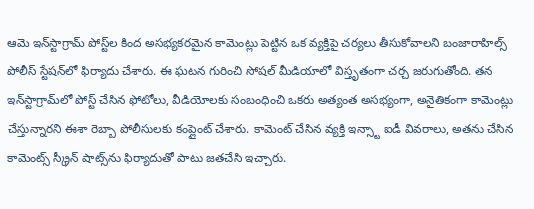ఆమె ఇన్‌స్టాగ్రామ్ పోస్ట్‌ల కింద అసభ్యకరమైన కామెంట్లు పెట్టిన ఒక వ్యక్తిపై చర్యలు తీసుకోవాలని బంజారాహిల్స్ పోలీస్ స్టేషన్‌లో ఫిర్యాదు చేశారు. ఈ ఘటన గురించి సోషల్ మీడియాలో విస్తృతంగా చర్చ జరుగుతోంది. తన ఇన్‌స్టాగ్రామ్‌లో పోస్ట్ చేసిన ఫోటోలు, వీడియోలకు సంబంధించి ఒకరు అత్యంత అసభ్యంగా, అనైతికంగా కామెంట్లు చేస్తున్నారని ఈశా రెబ్బా పోలీసులకు కంప్లైంట్ చేశారు. కామెంట్ చేసిన వ్యక్తి ఇన్స్టా ఐడీ వివరాలు, అతను చేసిన కామెంట్స్ స్క్రీన్ షాట్స్‌ను ఫిర్యాదుతో పాటు జతచేసి ఇచ్చారు.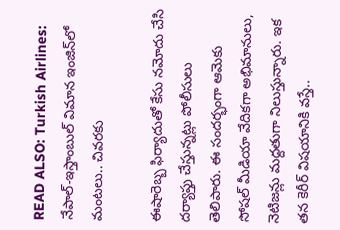READ ALSO: Turkish Airlines: నేపాల్-ఇస్తాంబుల్ విమాన ఇంజిన్‌లో మంటలు.. చివరకు

ఈషారెబ్బ ఫిర్యాదుతో కేసు నమోదు చేసి దర్యాప్తు చేస్తున్నట్లు పోలీసులు తెలిపారు. ఈ సందర్భంగా ఆమెకు సోషల్ మీడియా వేదికగా అభిమానులు, నెటిజన్లు మద్దతుగా నిలుస్తున్నారు. ఇక తన కెరీర్ విషయానికి వస్తే..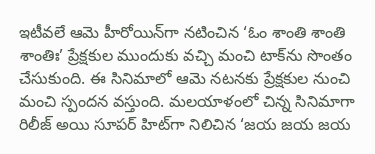ఇటీవలే ఆమె హీరోయిన్‌గా నటించిన ‘ఓం శాంతి శాంతి శాంతిః’ ప్రేక్షకుల ముందుకు వచ్చి మంచి టాక్‌ను సొంతం చేసుకుంది. ఈ సినిమాలో ఆమె నటనకు ప్రేక్షకుల నుంచి మంచి స్పందన వస్తుంది. మలయాళంలో చిన్న సినిమాగా రిలీజ్ అయి సూపర్ హిట్‌గా నిలిచిన ‘జయ జయ జయ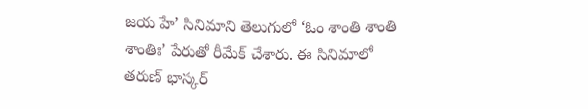జయ హే’ సినిమాని తెలుగులో ‘ఓం శాంతి శాంతి శాంతిః’ పేరుతో రీమేక్ చేశారు. ఈ సినిమాలో తరుణ్ భాస్కర్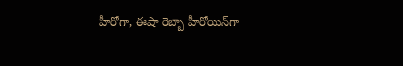హీరోగా, ఈషా రెబ్బా హీరోయిన్‌గా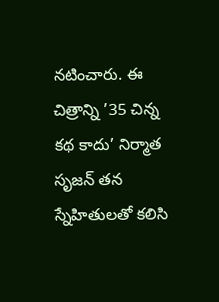నటించారు. ఈ చిత్రాన్ని ’35 చిన్న కథ కాదు’ నిర్మాత సృజన్ తన స్నేహితులతో కలిసి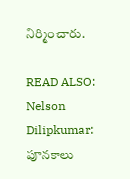నిర్మించారు.

READ ALSO: Nelson Dilipkumar: పూనకాలు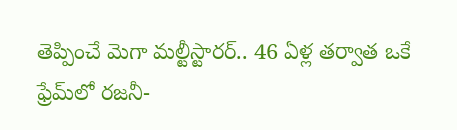తెప్పించే మెగా మల్టీస్టారర్.. 46 ఏళ్ల తర్వాత ఒకే ఫ్రేమ్‌లో రజనీ-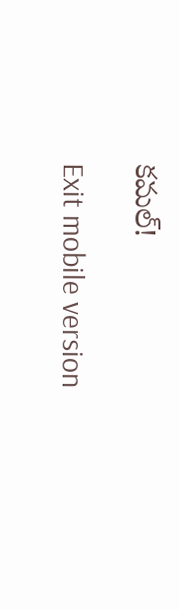కమల్!

Exit mobile version